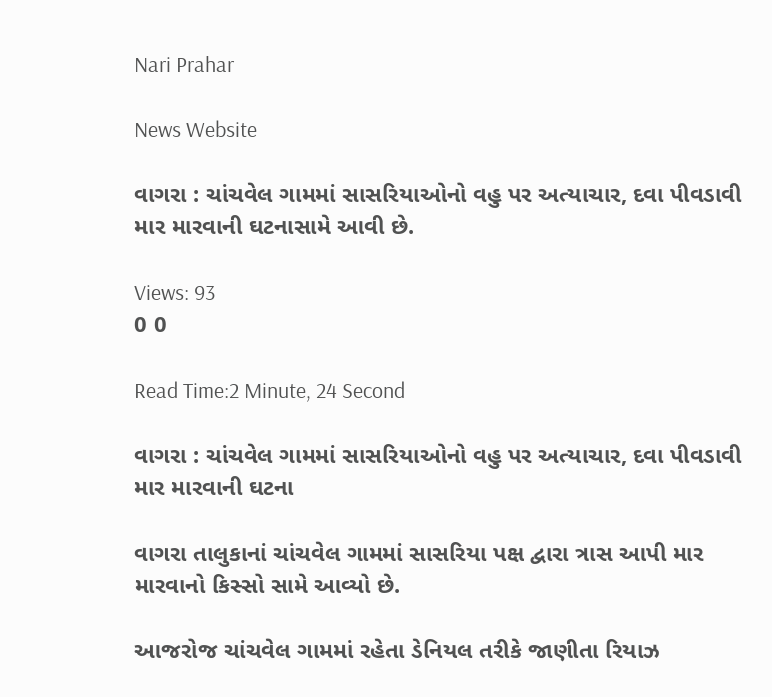Nari Prahar

News Website

વાગરા : ચાંચવેલ ગામમાં સાસરિયાઓનો વહુ પર અત્યાચાર, દવા પીવડાવી માર મારવાની ઘટનાસામે આવી છે.

Views: 93
0 0

Read Time:2 Minute, 24 Second

વાગરા : ચાંચવેલ ગામમાં સાસરિયાઓનો વહુ પર અત્યાચાર, દવા પીવડાવી માર મારવાની ઘટના

વાગરા તાલુકાનાં ચાંચવેલ ગામમાં સાસરિયા પક્ષ દ્વારા ત્રાસ આપી માર મારવાનો કિસ્સો સામે આવ્યો છે.

આજરોજ ચાંચવેલ ગામમાં રહેતા ડેનિયલ તરીકે જાણીતા રિયાઝ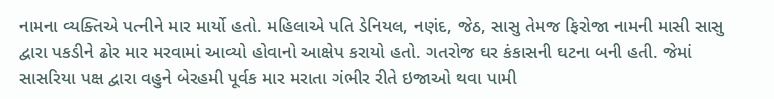નામના વ્યક્તિએ પત્નીને માર માર્યો હતો. મહિલાએ પતિ ડેનિયલ, નણંદ, જેઠ, સાસુ તેમજ ફિરોજા નામની માસી સાસુ દ્વારા પકડીને ઢોર માર મરવામાં આવ્યો હોવાનો આક્ષેપ કરાયો હતો. ગતરોજ ઘર કંકાસની ઘટના બની હતી. જેમાં સાસરિયા પક્ષ દ્વારા વહુને બેરહમી પૂર્વક માર મરાતા ગંભીર રીતે ઇજાઓ થવા પામી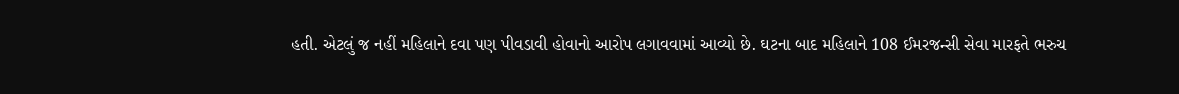હતી. એટલું જ નહીં મહિલાને દવા પણ પીવડાવી હોવાનો આરોપ લગાવવામાં આવ્યો છે. ઘટના બાદ મહિલાને 108 ઈમરજન્સી સેવા મારફતે ભરુચ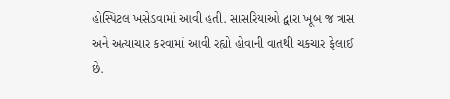હોસ્પિટલ ખસેડવામાં આવી હતી. સાસરિયાઓ દ્વારા ખૂબ જ ત્રાસ અને અત્યાચાર કરવામાં આવી રહ્યો હોવાની વાતથી ચકચાર ફેલાઈ છે.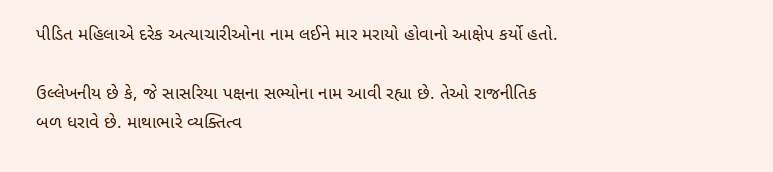પીડિત મહિલાએ દરેક અત્યાચારીઓના નામ લઈને માર મરાયો હોવાનો આક્ષેપ કર્યો હતો.

ઉલ્લેખનીય છે કે, જે સાસરિયા પક્ષના સભ્યોના નામ આવી રહ્યા છે. તેઓ રાજનીતિક બળ ધરાવે છે. માથાભારે વ્યક્તિત્વ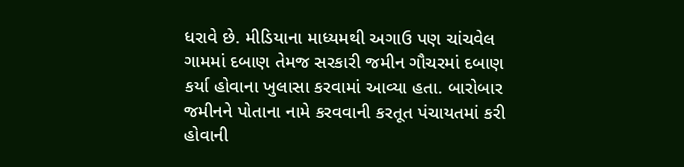ધરાવે છે. મીડિયાના માધ્યમથી અગાઉ પણ ચાંચવેલ ગામમાં દબાણ તેમજ સરકારી જમીન ગૌચરમાં દબાણ કર્યા હોવાના ખુલાસા કરવામાં આવ્યા હતા. બારોબાર જમીનને પોતાના નામે કરવવાની કરતૂત પંચાયતમાં કરી હોવાની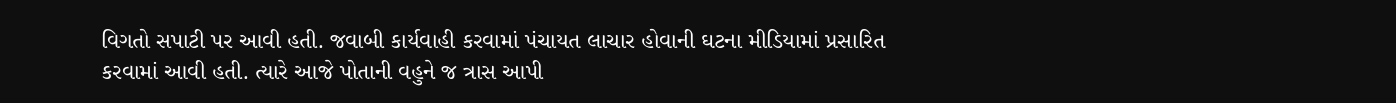વિગતો સપાટી પર આવી હતી. જવાબી કાર્યવાહી કરવામાં પંચાયત લાચાર હોવાની ઘટના મીડિયામાં પ્રસારિત કરવામાં આવી હતી. ત્યારે આજે પોતાની વહુને જ ત્રાસ આપી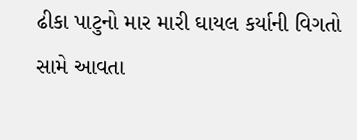ઢીકા પાટુનો માર મારી ઘાયલ કર્યાની વિગતો સામે આવતા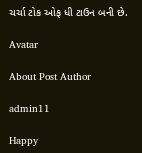ચર્ચા ટોક ઓફ ધી ટાઉન બની છે.

Avatar

About Post Author

admin11

Happy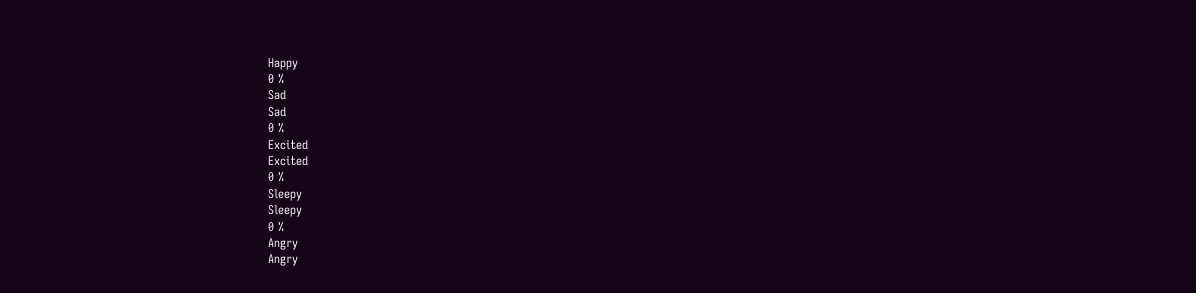Happy
0 %
Sad
Sad
0 %
Excited
Excited
0 %
Sleepy
Sleepy
0 %
Angry
Angry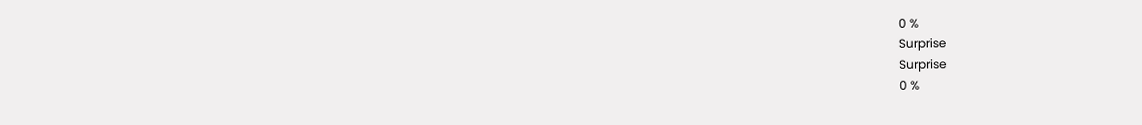0 %
Surprise
Surprise
0 %